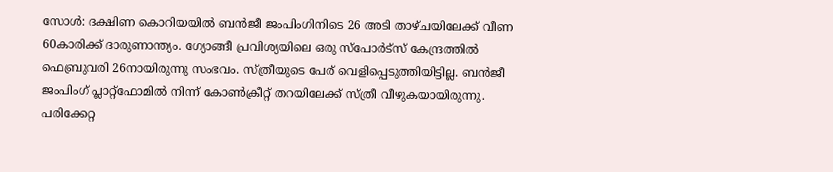സോൾ: ദക്ഷിണ കൊറിയയിൽ ബൻജീ ജംപിംഗിനിടെ 26 അടി താഴ്ചയിലേക്ക് വീണ 60കാരിക്ക് ദാരുണാന്ത്യം. ഗ്യോങ്ങീ പ്രവിശ്യയിലെ ഒരു സ്പോർട്സ് കേന്ദ്രത്തിൽ ഫെബ്രുവരി 26നായിരുന്നു സംഭവം. സ്ത്രീയുടെ പേര് വെളിപ്പെടുത്തിയിട്ടില്ല. ബൻജീ ജംപിംഗ് പ്ലാറ്റ്ഫോമിൽ നിന്ന് കോൺക്രീറ്റ് തറയിലേക്ക് സ്ത്രീ വീഴുകയായിരുന്നു. പരിക്കേറ്റ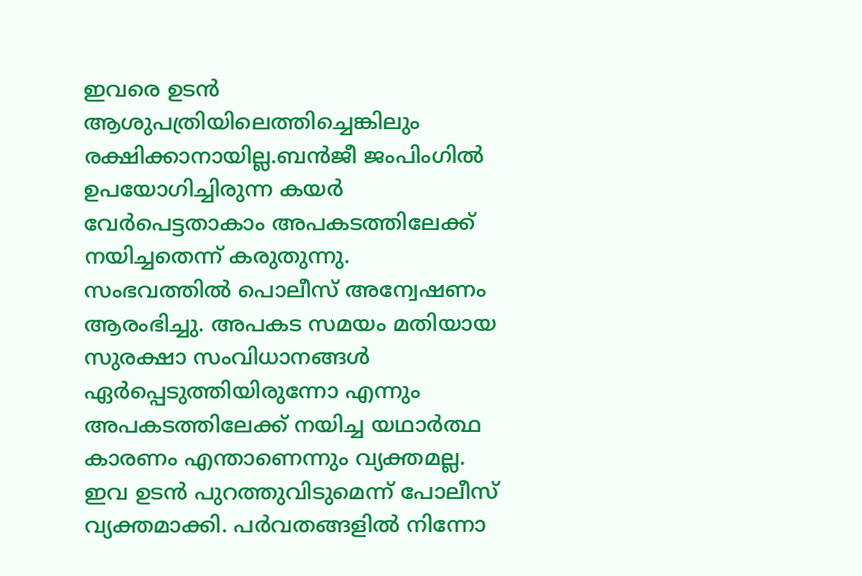ഇവരെ ഉടൻ ആശുപത്രിയിലെത്തിച്ചെങ്കിലും രക്ഷിക്കാനായില്ല.ബൻജീ ജംപിംഗിൽ ഉപയോഗിച്ചിരുന്ന കയർ വേർപെട്ടതാകാം അപകടത്തിലേക്ക് നയിച്ചതെന്ന് കരുതുന്നു.
സംഭവത്തിൽ പൊലീസ് അന്വേഷണം ആരംഭിച്ചു. അപകട സമയം മതിയായ സുരക്ഷാ സംവിധാനങ്ങൾ ഏർപ്പെടുത്തിയിരുന്നോ എന്നും അപകടത്തിലേക്ക് നയിച്ച യഥാർത്ഥ കാരണം എന്താണെന്നും വ്യക്തമല്ല. ഇവ ഉടൻ പുറത്തുവിടുമെന്ന് പോലീസ് വ്യക്തമാക്കി. പർവതങ്ങളിൽ നിന്നോ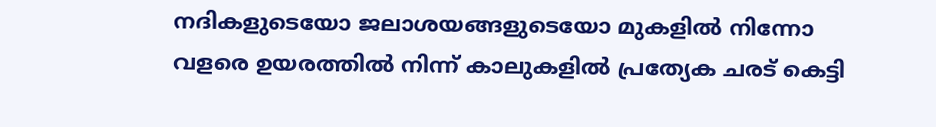നദികളുടെയോ ജലാശയങ്ങളുടെയോ മുകളിൽ നിന്നോ വളരെ ഉയരത്തിൽ നിന്ന് കാലുകളിൽ പ്രത്യേക ചരട് കെട്ടി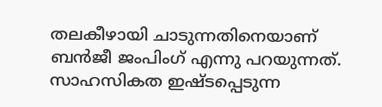തലകീഴായി ചാടുന്നതിനെയാണ് ബൻജീ ജംപിംഗ് എന്നു പറയുന്നത്. സാഹസികത ഇഷ്ടപ്പെടുന്ന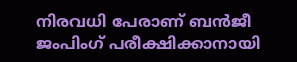നിരവധി പേരാണ് ബൻജീ ജംപിംഗ് പരീക്ഷിക്കാനായി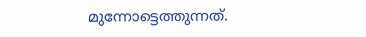മുന്നോട്ടെത്തുന്നത്.